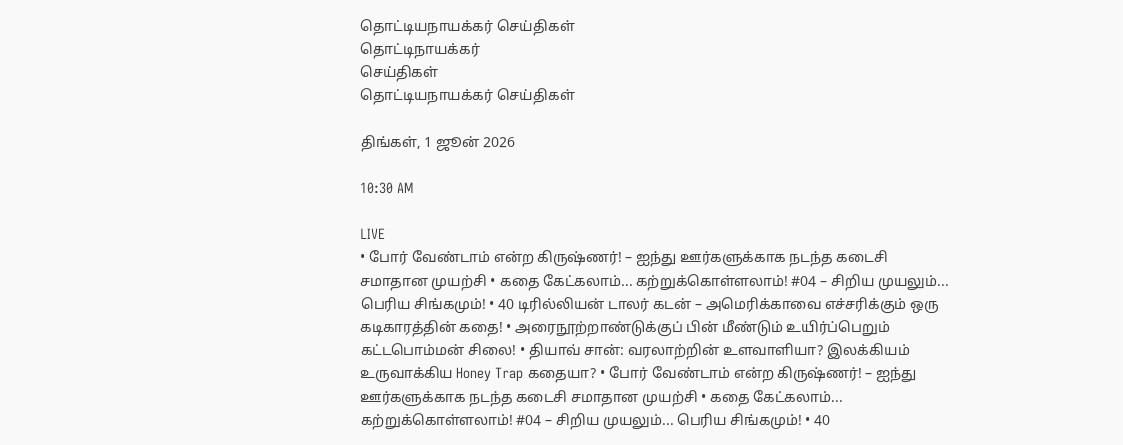தொட்டியநாயக்கர் செய்திகள்
தொட்டிநாயக்கர்
செய்திகள்
தொட்டியநாயக்கர் செய்திகள்

திங்கள், 1 ஜூன் 2026

10:30 AM

LIVE
• போர் வேண்டாம் என்ற கிருஷ்ணர்! – ஐந்து ஊர்களுக்காக நடந்த கடைசி சமாதான முயற்சி • கதை கேட்கலாம்... கற்றுக்கொள்ளலாம்! #04 – சிறிய முயலும்... பெரிய சிங்கமும்! • 40 டிரில்லியன் டாலர் கடன் – அமெரிக்காவை எச்சரிக்கும் ஒரு கடிகாரத்தின் கதை! • அரைநூற்றாண்டுக்குப் பின் மீண்டும் உயிர்ப்பெறும் கட்டபொம்மன் சிலை! • தியாவ் சான்: வரலாற்றின் உளவாளியா? இலக்கியம் உருவாக்கிய Honey Trap கதையா? • போர் வேண்டாம் என்ற கிருஷ்ணர்! – ஐந்து ஊர்களுக்காக நடந்த கடைசி சமாதான முயற்சி • கதை கேட்கலாம்... கற்றுக்கொள்ளலாம்! #04 – சிறிய முயலும்... பெரிய சிங்கமும்! • 40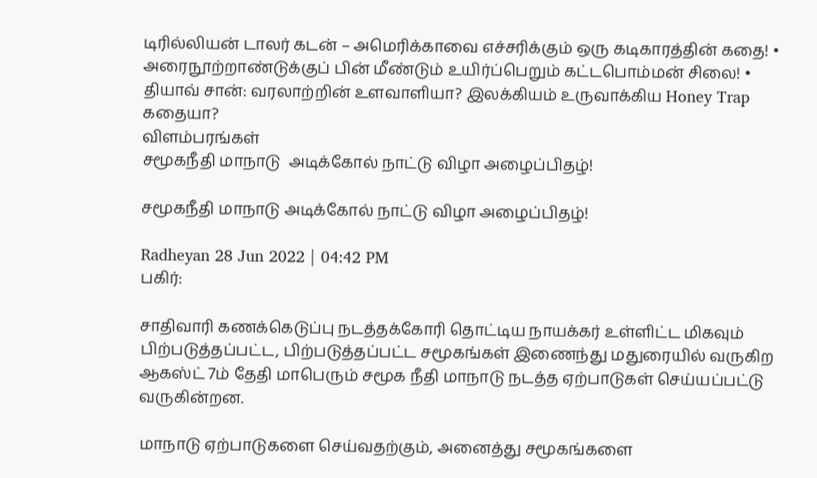டிரில்லியன் டாலர் கடன் – அமெரிக்காவை எச்சரிக்கும் ஒரு கடிகாரத்தின் கதை! • அரைநூற்றாண்டுக்குப் பின் மீண்டும் உயிர்ப்பெறும் கட்டபொம்மன் சிலை! • தியாவ் சான்: வரலாற்றின் உளவாளியா? இலக்கியம் உருவாக்கிய Honey Trap கதையா?
விளம்பரங்கள்
சமூகநீதி மாநாடு  அடிக்கோல் நாட்டு விழா அழைப்பிதழ்!

சமூகநீதி மாநாடு அடிக்கோல் நாட்டு விழா அழைப்பிதழ்!

Radheyan 28 Jun 2022 | 04:42 PM
பகிர்:

சாதிவாரி கணக்கெடுப்பு நடத்தக்கோரி தொட்டிய நாயக்கர் உள்ளிட்ட மிகவும் பிற்படுத்தப்பட்ட, பிற்படுத்தப்பட்ட சமூகங்கள் இணைந்து மதுரையில் வருகிற ஆகஸ்ட் 7ம் தேதி மாபெரும் சமூக நீதி மாநாடு நடத்த ஏற்பாடுகள் செய்யப்பட்டு வருகின்றன.

மாநாடு ஏற்பாடுகளை செய்வதற்கும், அனைத்து சமூகங்களை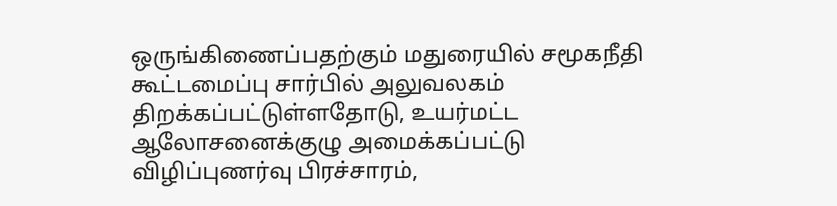ஒருங்கிணைப்பதற்கும் மதுரையில் சமூகநீதி கூட்டமைப்பு சார்பில் அலுவலகம் திறக்கப்பட்டுள்ளதோடு, உயர்மட்ட ஆலோசனைக்குழு அமைக்கப்பட்டு விழிப்புணர்வு பிரச்சாரம்,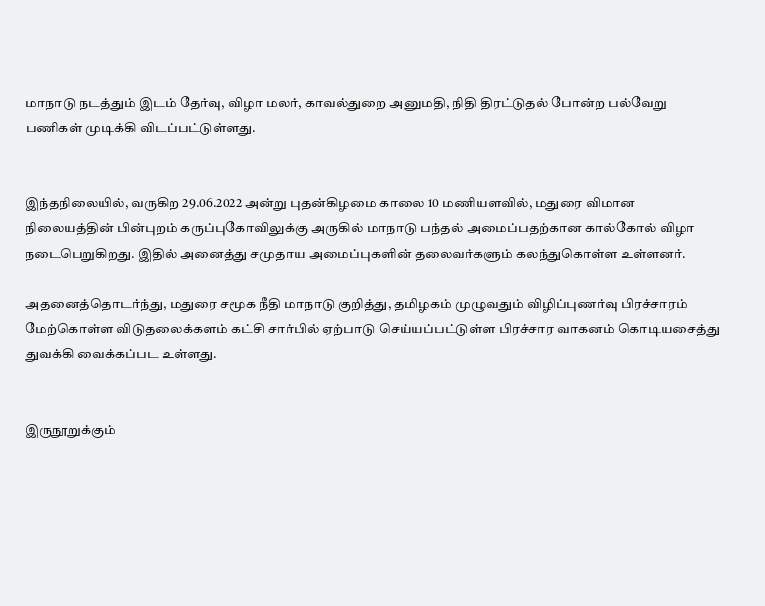மாநாடு நடத்தும் இடம் தேர்வு, விழா மலர், காவல்துறை அனுமதி, நிதி திரட்டுதல் போன்ற பல்வேறு பணிகள் முடிக்கி விடப்பட்டுள்ளது.


இந்தநிலையில், வருகிற 29.06.2022 அன்று புதன்கிழமை காலை 10 மணியளவில், மதுரை விமான நிலையத்தின் பின்புறம் கருப்புகோவிலுக்கு அருகில் மாநாடு பந்தல் அமைப்பதற்கான கால்கோல் விழா நடைபெறுகிறது. இதில் அனைத்து சமுதாய அமைப்புகளின் தலைவர்களும் கலந்துகொள்ள உள்ளனர்.

அதனைத்தொடர்ந்து, மதுரை சமூக நீதி மாநாடு குறித்து, தமிழகம் முழுவதும் விழிப்புணர்வு பிரச்சாரம் மேற்கொள்ள விடுதலைக்களம் கட்சி சார்பில் ஏற்பாடு செய்யப்பட்டுள்ள பிரச்சார வாகனம் கொடியசைத்து துவக்கி வைக்கப்பட உள்ளது.


இருநூறுக்கும்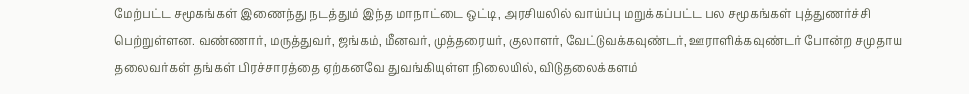மேற்பட்ட சமூகங்கள் இணைந்து நடத்தும் இந்த மாநாட்டை ஒட்டி, அரசியலில் வாய்ப்பு மறுக்கப்பட்ட பல சமூகங்கள் புத்துணர்ச்சி பெற்றுள்ளன. வண்ணார், மருத்துவர், ஜங்கம், மீனவர், முத்தரையர், குலாளர், வேட்டுவக்கவுண்டர், ஊராளிக்கவுண்டர் போன்ற சமுதாய தலைவர்கள் தங்கள் பிரச்சாரத்தை ஏற்கனவே துவங்கியுள்ள நிலையில், விடுதலைக்களம்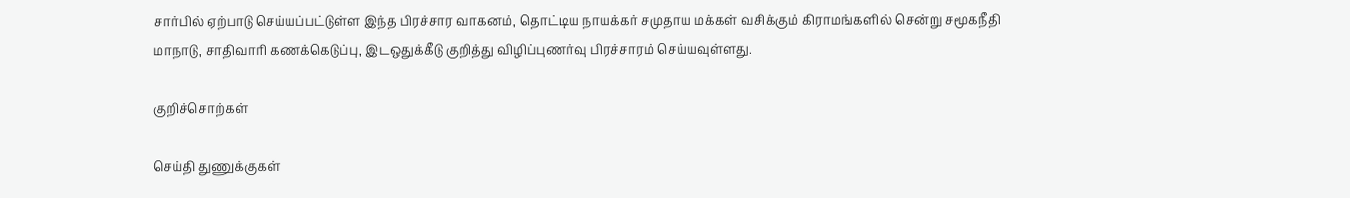சார்பில் ஏற்பாடு செய்யப்பட்டுள்ள இந்த பிரச்சார வாகனம், தொட்டிய நாயக்கர் சமுதாய மக்கள் வசிக்கும் கிராமங்களில் சென்று சமூகநீதி மாநாடு, சாதிவாரி கணக்கெடுப்பு, இடஒதுக்கீடு குறித்து விழிப்புணர்வு பிரச்சாரம் செய்யவுள்ளது.

குறிச்சொற்கள்

செய்தி துணுக்குகள்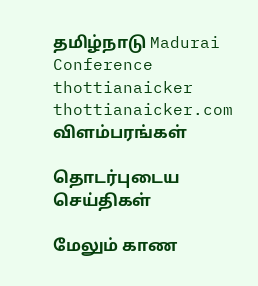தமிழ்நாடு Madurai Conference thottianaicker thottianaicker.com
விளம்பரங்கள்

தொடர்புடைய செய்திகள்

மேலும் காண